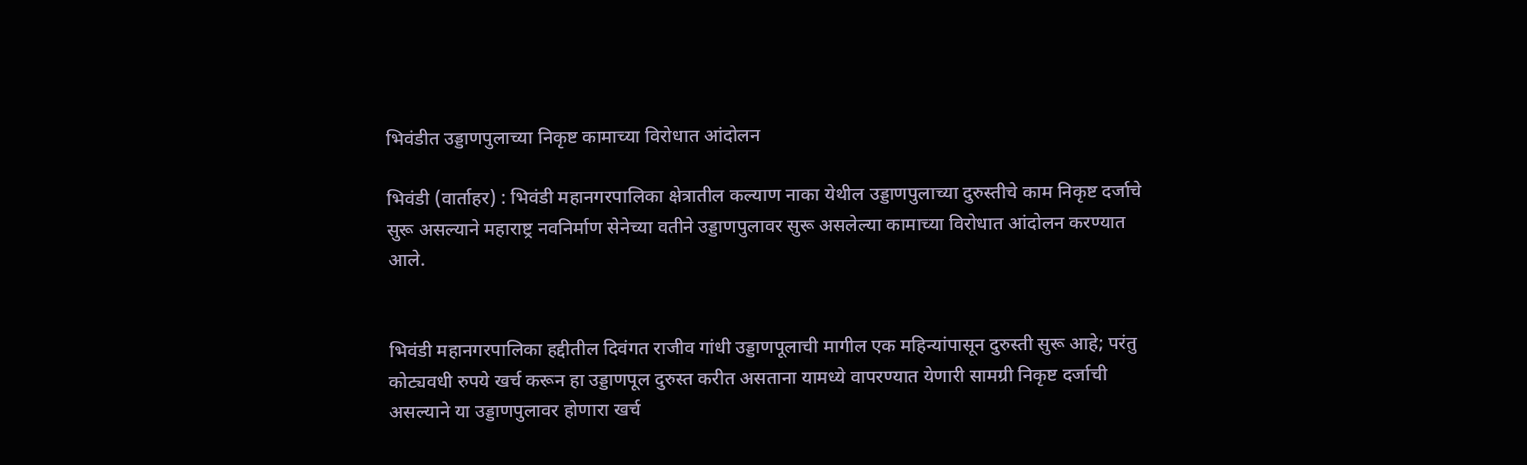भिवंडीत उड्डाणपुलाच्या निकृष्ट कामाच्या विरोधात आंदोलन

भिवंडी (वार्ताहर) : भिवंडी महानगरपालिका क्षेत्रातील कल्याण नाका येथील उड्डाणपुलाच्या दुरुस्तीचे काम निकृष्ट दर्जाचे सुरू असल्याने महाराष्ट्र नवनिर्माण सेनेच्या वतीने उड्डाणपुलावर सुरू असलेल्या कामाच्या विरोधात आंदोलन करण्यात आले.


भिवंडी महानगरपालिका हद्दीतील दिवंगत राजीव गांधी उड्डाणपूलाची मागील एक महिन्यांपासून दुरुस्ती सुरू आहे; परंतु कोट्यवधी रुपये खर्च करून हा उड्डाणपूल दुरुस्त करीत असताना यामध्ये वापरण्यात येणारी सामग्री निकृष्ट दर्जाची असल्याने या उड्डाणपुलावर होणारा खर्च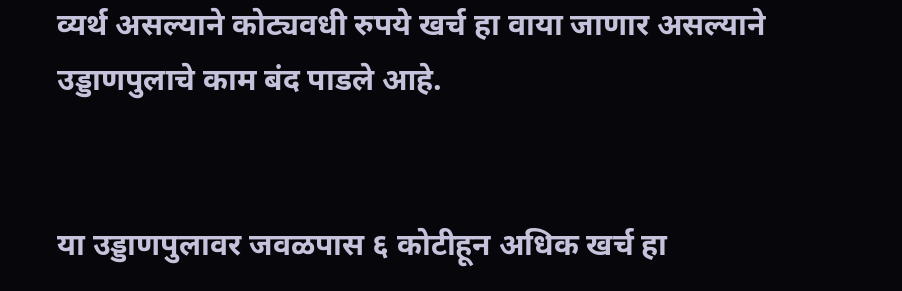व्यर्थ असल्याने कोट्यवधी रुपये खर्च हा वाया जाणार असल्याने उड्डाणपुलाचे काम बंद पाडले आहे.


या उड्डाणपुलावर जवळपास ६ कोटीहून अधिक खर्च हा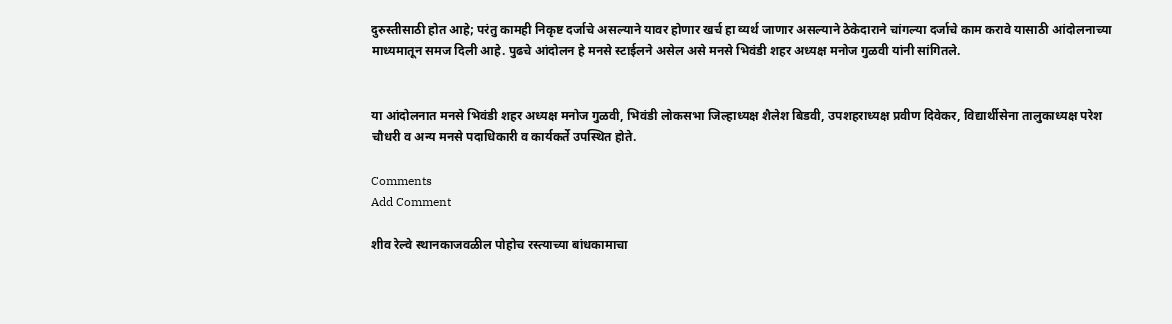दुरुस्तीसाठी होत आहे; परंतु कामही निकृष्ट दर्जाचे असल्याने यावर होणार खर्च हा व्यर्थ जाणार असल्याने ठेकेदाराने चांगल्या दर्जाचे काम करावे यासाठी आंदोलनाच्या माध्यमातून समज दिली आहे. पुढचे आंदोलन हे मनसे स्टाईलने असेल असे मनसे भिवंडी शहर अध्यक्ष मनोज गुळवी यांनी सांगितले.


या आंदोलनात मनसे भिवंडी शहर अध्यक्ष मनोज गुळवी, भिवंडी लोकसभा जिल्हाध्यक्ष शैलेश बिडवी, उपशहराध्यक्ष प्रवीण दिवेकर, विद्यार्थीसेना तालुकाध्यक्ष परेश चौधरी व अन्य मनसे पदाधिकारी व कार्यकर्ते उपस्थित होते.

Comments
Add Comment

शीव रेल्वे स्थानकाजवळील पोहोच रस्त्याच्या बांधकामाचा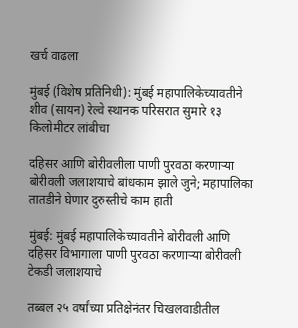खर्च वाढला

मुंबई (विशेष प्रतिनिधी): मुंबई महापालिकेच्यावतीने शीव (सायन) रेल्वे स्थानक परिसरात सुमारे १३ किलोमीटर लांबीचा

दहिसर आणि बोरीवलीला पाणी पुरवठा करणाऱ्या बोरीवली जलाशयाचे बांधकाम झाले जुने; महापालिका तातडीने घेणार दुरुस्तीचे काम हाती

मुंबई: मुंबई महापालिकेच्यावतीने बोरीवली आणि दहिसर विभागाला पाणी पुरवठा करणाऱ्या बोरीवली टेकडी जलाशयाचे

तब्बल २५ वर्षांच्या प्रतिक्षेनंतर चिखलवाडीतील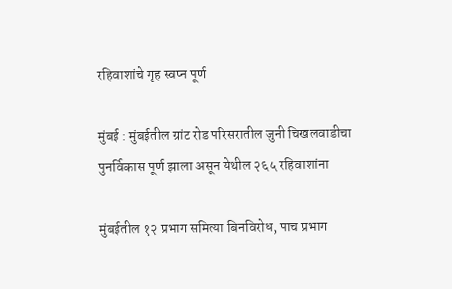रहिवाशांचे गृह स्वप्न पूर्ण

मुंबई : मुंबईतील ग्रांट रोड परिसरातील जुनी चिखलवाडीचा पुनर्विकास पूर्ण झाला असून येथील २६५ रहिवाशांना

मुंबईतील १२ प्रभाग समित्या बिनविरोध, पाच प्रभाग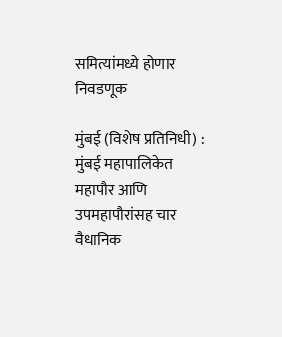समित्यांमध्ये होणार निवडणूक

मुंबई (विशेष प्रतिनिधी) : मुंबई महापालिकेत महापौर आणि उपमहापौरांसह चार वैधानिक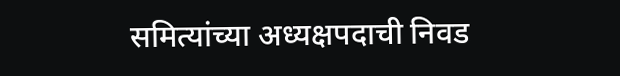समित्यांच्या अध्यक्षपदाची निवड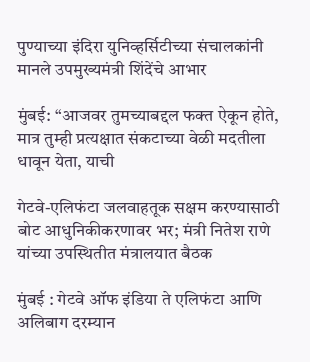पुण्याच्या इंदिरा युनिव्हर्सिटीच्या संचालकांनी मानले उपमुख्यमंत्री शिंदेंचे आभार

मुंबई: “आजवर तुमच्याबद्दल फक्त ऐकून होते, मात्र तुम्ही प्रत्यक्षात संकटाच्या वेळी मदतीला धावून येता, याची

गेटवे-एलिफंटा जलवाहतूक सक्षम करण्यासाठी बोट आधुनिकीकरणावर भर; मंत्री नितेश राणे यांच्या उपस्थितीत मंत्रालयात बैठक

मुंबई : गेटवे ऑफ इंडिया ते एलिफंटा आणि अलिबाग दरम्यान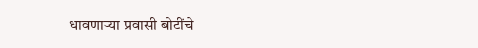धावणाऱ्या प्रवासी बोटींचे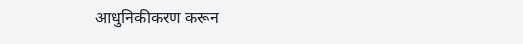आधुनिकीकरण करून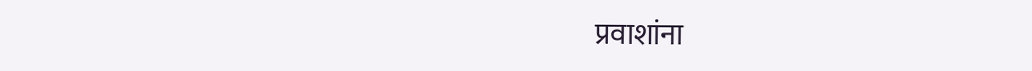प्रवाशांना